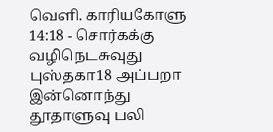வெளி. காரியகோளு 14:18 - சொர்கக்கு வழிநெடசுவுது புஸ்தகா18 அப்பறா இன்னொந்து தூதாளுவு பலி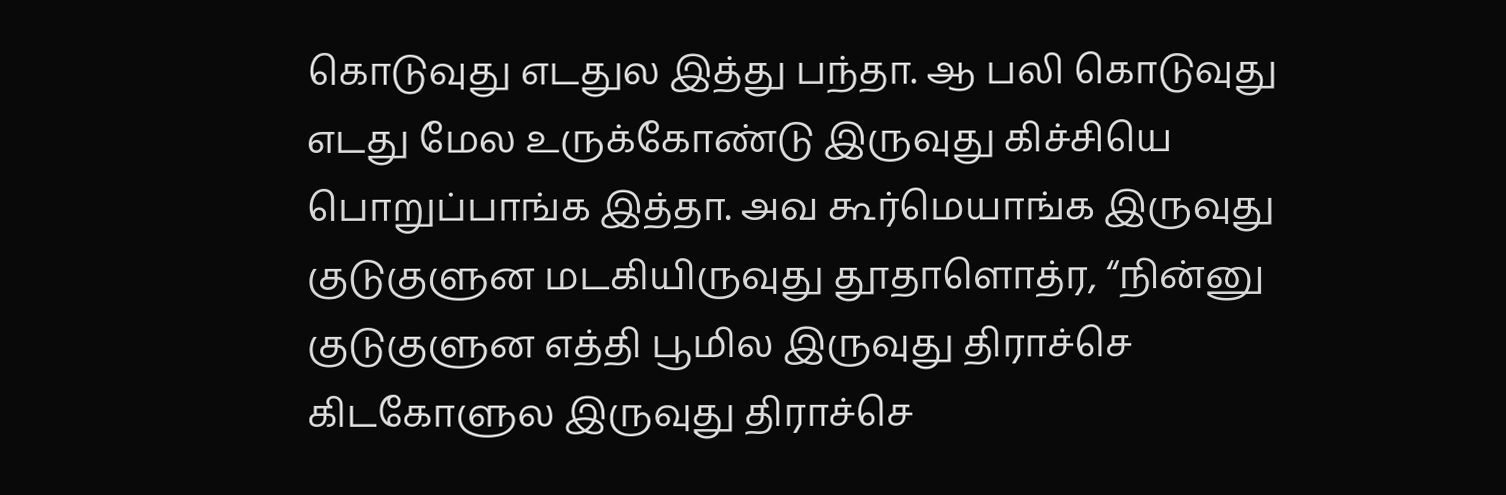கொடுவுது எடதுல இத்து பந்தா. ஆ பலி கொடுவுது எடது மேல உருக்கோண்டு இருவுது கிச்சியெ பொறுப்பாங்க இத்தா. அவ கூர்மெயாங்க இருவுது குடுகுளுன மடகியிருவுது தூதாளொத்ர, “நின்னு குடுகுளுன எத்தி பூமில இருவுது திராச்செ கிடகோளுல இருவுது திராச்செ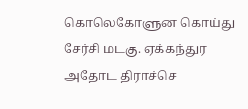கொலெகோளுன கொய்து சேர்சி மடகு. ஏக்கந்துர அதோட திராச்செ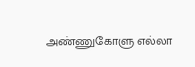அண்ணுகோளு எல்லா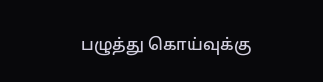பழுத்து கொய்வுக்கு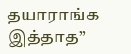தயாராங்க இத்தாத”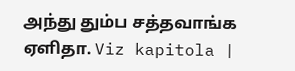அந்து தும்ப சத்தவாங்க ஏளிதா. Viz kapitola |